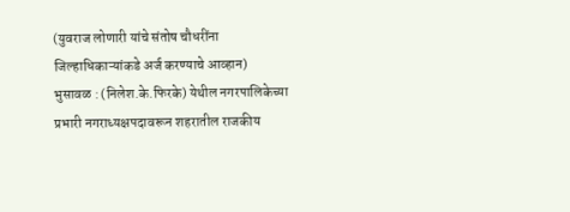(युवराज लोणारी यांचे संतोष चौधरींना जिल्हाधिकाऱ्यांकडे अर्ज करण्याचे आव्हान)
भुसावळ : (निलेश.के.फिरके) येथील नगरपालिकेच्या प्रभारी नगराध्यक्षपदावरून शहरातील राजकीय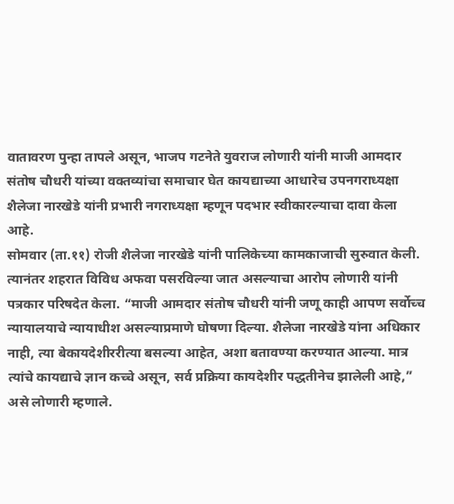वातावरण पुन्हा तापले असून, भाजप गटनेते युवराज लोणारी यांनी माजी आमदार संतोष चौधरी यांच्या वक्तव्यांचा समाचार घेत कायद्याच्या आधारेच उपनगराध्यक्षा शैलेजा नारखेडे यांनी प्रभारी नगराध्यक्षा म्हणून पदभार स्वीकारल्याचा दावा केला आहे.
सोमवार (ता.११) रोजी शैलेजा नारखेडे यांनी पालिकेच्या कामकाजाची सुरुवात केली. त्यानंतर शहरात विविध अफवा पसरविल्या जात असल्याचा आरोप लोणारी यांनी पत्रकार परिषदेत केला. “माजी आमदार संतोष चौधरी यांनी जणू काही आपण सर्वोच्च न्यायालयाचे न्यायाधीश असल्याप्रमाणे घोषणा दिल्या. शैलेजा नारखेडे यांना अधिकार नाही, त्या बेकायदेशीररीत्या बसल्या आहेत, अशा बतावण्या करण्यात आल्या. मात्र त्यांचे कायद्याचे ज्ञान कच्चे असून, सर्व प्रक्रिया कायदेशीर पद्धतीनेच झालेली आहे,” असे लोणारी म्हणाले.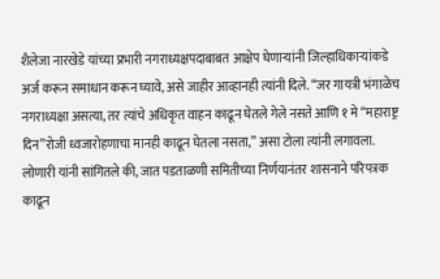शैलेजा नारखेडे यांच्या प्रभारी नगराध्यक्षपदाबाबत आक्षेप घेणाऱ्यांनी जिल्हाधिकाऱ्यांकडे अर्ज करून समाधान करून घ्यावे, असे जाहीर आव्हानही त्यांनी दिले. “जर गायत्री भंगाळेच नगराध्यक्षा असत्या, तर त्यांचे अधिकृत वाहन काढून घेतले गेले नसते आणि १ मे “महाराष्ट्र दिन”रोजी ध्वजारोहणाचा मानही काढून घेतला नसता,” असा टोला त्यांनी लगावला.
लोणारी यांनी सांगितले की, जात पडताळणी समितीच्या निर्णयानंतर शासनाने परिपत्रक काढून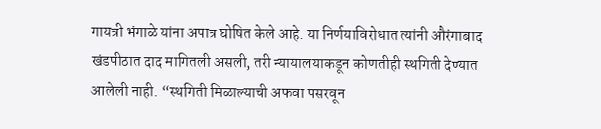गायत्री भंगाळे यांना अपात्र घोषित केले आहे. या निर्णयाविरोधात त्यांनी औरंगाबाद खंडपीठात दाद मागितली असली, तरी न्यायालयाकडून कोणतीही स्थगिती देण्यात आलेली नाही. “स्थगिती मिळाल्याची अफवा पसरवून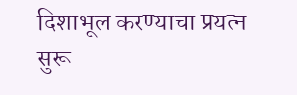दिशाभूल करण्याचा प्रयत्न सुरू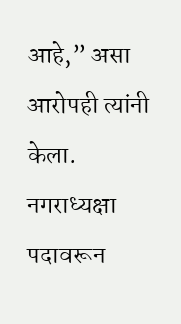आहे,” असा आरोपही त्यांनी केला.
नगराध्यक्षा पदावरून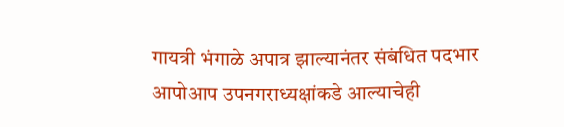गायत्री भंगाळे अपात्र झाल्यानंतर संबंधित पदभार आपोआप उपनगराध्यक्षांकडे आल्याचेही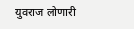युवराज लोणारी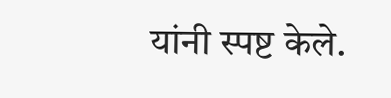यांनी स्पष्ट केले.